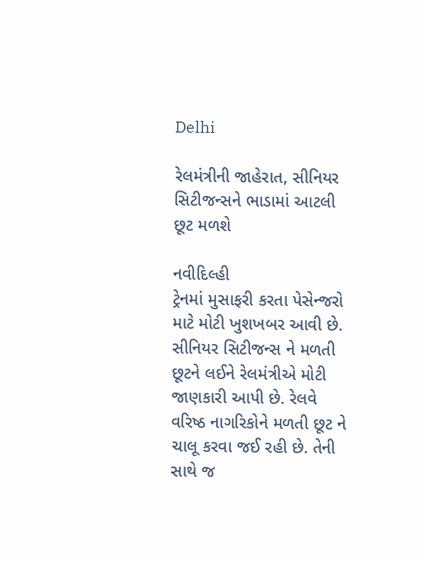Delhi

રેલમંત્રીની જાહેરાત, સીનિયર સિટીજન્સને ભાડામાં આટલી છૂટ મળશે

નવીદિલ્હી
ટ્રેનમાં મુસાફરી કરતા પેસેન્જરો માટે મોટી ખુશખબર આવી છે. સીનિયર સિટીજન્સ ને મળતી છૂટને લઈને રેલમંત્રીએ મોટી જાણકારી આપી છે. રેલવે વરિષ્ઠ નાગરિકોને મળતી છૂટ ને ચાલૂ કરવા જઈ રહી છે. તેની સાથે જ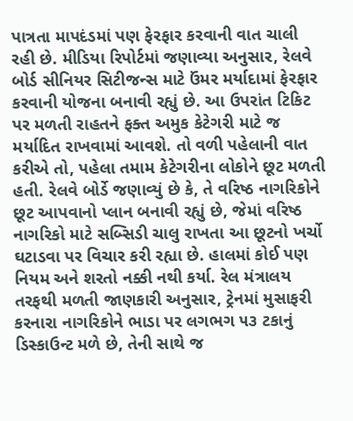પાત્રતા માપદંડમાં પણ ફેરફાર કરવાની વાત ચાલી રહી છે. મીડિયા રિપોર્ટમાં જણાવ્યા અનુસાર, રેલવે બોર્ડ સીનિયર સિટીજન્સ માટે ઉંમર મર્યાદામાં ફેરફાર કરવાની યોજના બનાવી રહ્યું છે. આ ઉપરાંત ટિકિટ પર મળતી રાહતને ફક્ત અમુક કેટેગરી માટે જ મર્યાદિત રાખવામાં આવશે. તો વળી પહેલાની વાત કરીએ તો, પહેલા તમામ કેટેગરીના લોકોને છૂટ મળતી હતી. રેલવે બોર્ડે જણાવ્યું છે કે, તે વરિષ્ઠ નાગરિકોને છૂટ આપવાનો પ્લાન બનાવી રહ્યું છે, જેમાં વરિષ્ઠ નાગરિકો માટે સબ્સિડી ચાલુ રાખતા આ છૂટનો ખર્ચો ઘટાડવા પર વિચાર કરી રહ્યા છે. હાલમાં કોઈ પણ નિયમ અને શરતો નક્કી નથી કર્યા. રેલ મંત્રાલય તરફથી મળતી જાણકારી અનુસાર, ટ્રેનમાં મુસાફરી કરનારા નાગરિકોને ભાડા પર લગભગ ૫૩ ટકાનું ડિસ્કાઉન્ટ મળે છે, તેની સાથે જ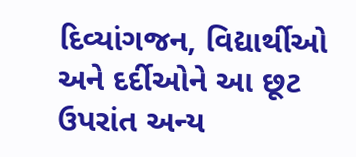દિવ્યાંગજન, વિદ્યાર્થીઓ અને દર્દીઓને આ છૂટ ઉપરાંત અન્ય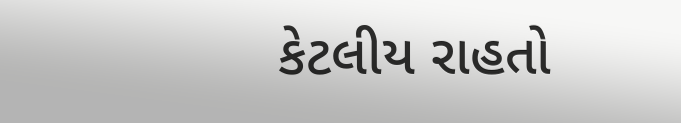કેટલીય રાહતો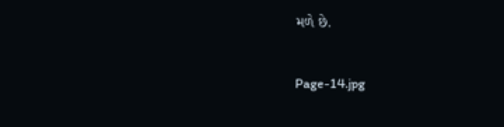મળે છે.

Page-14.jpg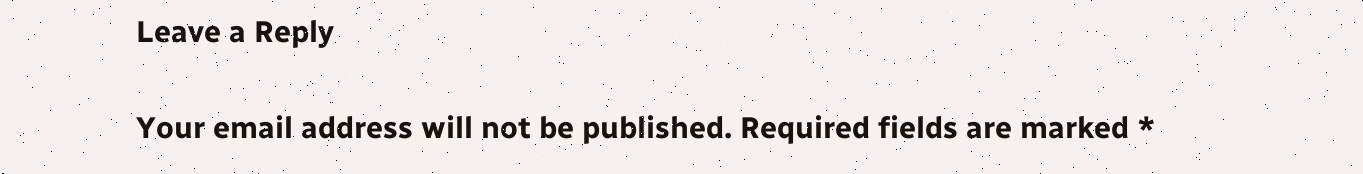Leave a Reply

Your email address will not be published. Required fields are marked *